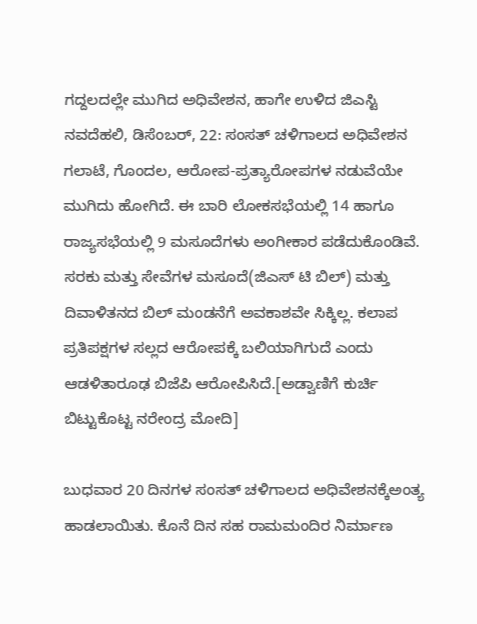ಗದ್ದಲದಲ್ಲೇ ಮುಗಿದ ಅಧಿವೇಶನ, ಹಾಗೇ ಉಳಿದ ಜಿಎಸ್ಟಿ
ನವದೆಹಲಿ, ಡಿಸೆಂಬರ್, 22: ಸಂಸತ್ ಚಳಿಗಾಲದ ಅಧಿವೇಶನ ಗಲಾಟೆ, ಗೊಂದಲ, ಆರೋಪ-ಪ್ರತ್ಯಾರೋಪಗಳ ನಡುವೆಯೇ ಮುಗಿದು ಹೋಗಿದೆ. ಈ ಬಾರಿ ಲೋಕಸಭೆಯಲ್ಲಿ 14 ಹಾಗೂ ರಾಜ್ಯಸಭೆಯಲ್ಲಿ 9 ಮಸೂದೆಗಳು ಅಂಗೀಕಾರ ಪಡೆದುಕೊಂಡಿವೆ.
ಸರಕು ಮತ್ತು ಸೇವೆಗಳ ಮಸೂದೆ(ಜಿಎಸ್ ಟಿ ಬಿಲ್) ಮತ್ತು ದಿವಾಳಿತನದ ಬಿಲ್ ಮಂಡನೆಗೆ ಅವಕಾಶವೇ ಸಿಕ್ಕಿಲ್ಲ. ಕಲಾಪ ಪ್ರತಿಪಕ್ಷಗಳ ಸಲ್ಲದ ಆರೋಪಕ್ಕೆ ಬಲಿಯಾಗಿಗುದೆ ಎಂದು ಆಡಳಿತಾರೂಢ ಬಿಜೆಪಿ ಆರೋಪಿಸಿದೆ.[ಅಡ್ವಾಣಿಗೆ ಕುರ್ಚಿ ಬಿಟ್ಟುಕೊಟ್ಟ ನರೇಂದ್ರ ಮೋದಿ]

ಬುಧವಾರ 20 ದಿನಗಳ ಸಂಸತ್ ಚಳಿಗಾಲದ ಅಧಿವೇಶನಕ್ಕೆಅಂತ್ಯ ಹಾಡಲಾಯಿತು. ಕೊನೆ ದಿನ ಸಹ ರಾಮಮಂದಿರ ನಿರ್ಮಾಣ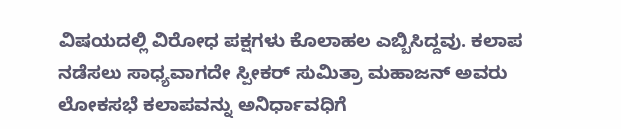ವಿಷಯದಲ್ಲಿ ವಿರೋಧ ಪಕ್ಷಗಳು ಕೊಲಾಹಲ ಎಬ್ಬಿಸಿದ್ದವು. ಕಲಾಪ ನಡೆಸಲು ಸಾಧ್ಯವಾಗದೇ ಸ್ಪೀಕರ್ ಸುಮಿತ್ರಾ ಮಹಾಜನ್ ಅವರು ಲೋಕಸಭೆ ಕಲಾಪವನ್ನು ಅನಿರ್ಧಾವಧಿಗೆ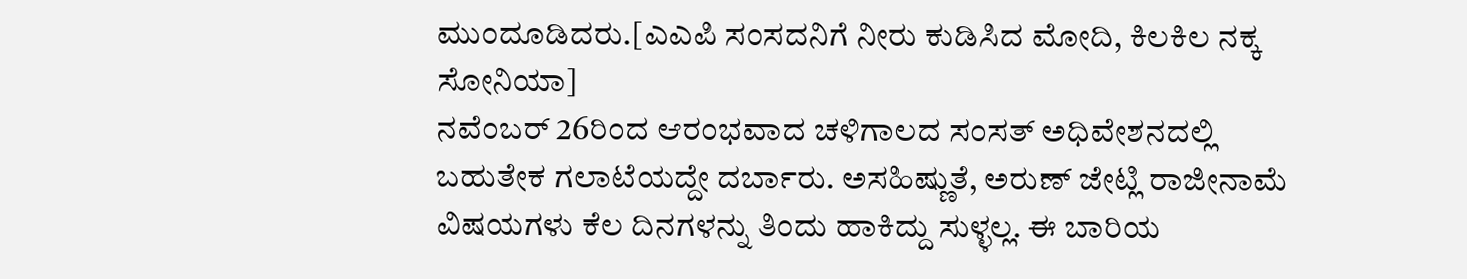ಮುಂದೂಡಿದರು.[ಎಎಪಿ ಸಂಸದನಿಗೆ ನೀರು ಕುಡಿಸಿದ ಮೋದಿ, ಕಿಲಕಿಲ ನಕ್ಕ ಸೋನಿಯಾ]
ನವೆಂಬರ್ 26ರಿಂದ ಆರಂಭವಾದ ಚಳಿಗಾಲದ ಸಂಸತ್ ಅಧಿವೇಶನದಲ್ಲಿ ಬಹುತೇಕ ಗಲಾಟೆಯದ್ದೇ ದರ್ಬಾರು. ಅಸಹಿಷ್ಣುತೆ, ಅರುಣ್ ಜೇಟ್ಲಿ ರಾಜೀನಾಮೆ ವಿಷಯಗಳು ಕೆಲ ದಿನಗಳನ್ನು ತಿಂದು ಹಾಕಿದ್ದು ಸುಳ್ಳಲ್ಲ. ಈ ಬಾರಿಯ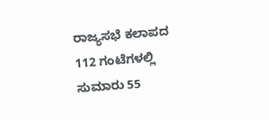ರಾಜ್ಯಸಭೆ ಕಲಾಪದ 112 ಗಂಟೆಗಳಲ್ಲಿ ಸುಮಾರು 55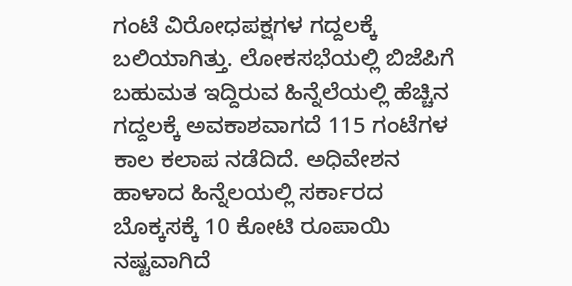ಗಂಟೆ ವಿರೋಧಪಕ್ಷಗಳ ಗದ್ದಲಕ್ಕೆ ಬಲಿಯಾಗಿತ್ತು. ಲೋಕಸಭೆಯಲ್ಲಿ ಬಿಜೆಪಿಗೆ ಬಹುಮತ ಇದ್ದಿರುವ ಹಿನ್ನೆಲೆಯಲ್ಲಿ ಹೆಚ್ಚಿನ ಗದ್ದಲಕ್ಕೆ ಅವಕಾಶವಾಗದೆ 115 ಗಂಟೆಗಳ ಕಾಲ ಕಲಾಪ ನಡೆದಿದೆ. ಅಧಿವೇಶನ ಹಾಳಾದ ಹಿನ್ನೆಲಯಲ್ಲಿ ಸರ್ಕಾರದ ಬೊಕ್ಕಸಕ್ಕೆ 10 ಕೋಟಿ ರೂಪಾಯಿ ನಷ್ಟವಾಗಿದೆ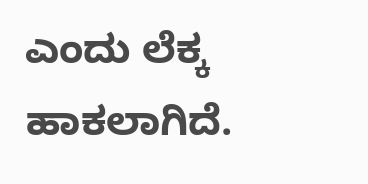ಎಂದು ಲೆಕ್ಕ ಹಾಕಲಾಗಿದೆ.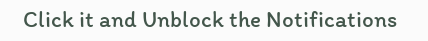Click it and Unblock the Notifications